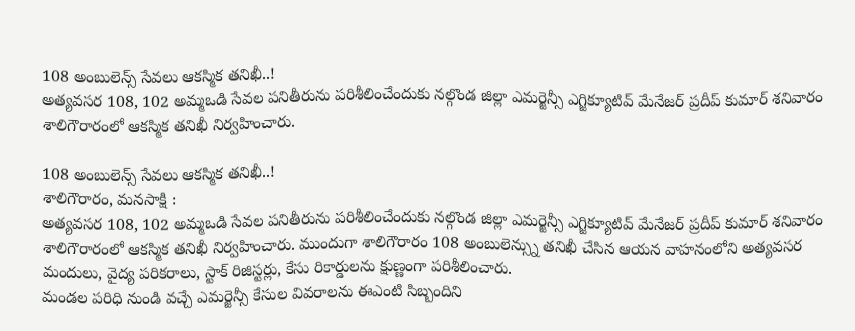108 అంబులెన్స్ సేవలు ఆకస్మిక తనిఖీ..!
అత్యవసర 108, 102 అమ్మఒడి సేవల పనితీరును పరిశీలించేందుకు నల్గొండ జిల్లా ఎమర్జెన్సీ ఎగ్జిక్యూటివ్ మేనేజర్ ప్రదీప్ కుమార్ శనివారం శాలిగౌరారంలో ఆకస్మిక తనిఖీ నిర్వహించారు.

108 అంబులెన్స్ సేవలు ఆకస్మిక తనిఖీ..!
శాలిగౌరారం, మనసాక్షి :
అత్యవసర 108, 102 అమ్మఒడి సేవల పనితీరును పరిశీలించేందుకు నల్గొండ జిల్లా ఎమర్జెన్సీ ఎగ్జిక్యూటివ్ మేనేజర్ ప్రదీప్ కుమార్ శనివారం శాలిగౌరారంలో ఆకస్మిక తనిఖీ నిర్వహించారు. ముందుగా శాలిగౌరారం 108 అంబులెన్స్ను తనిఖీ చేసిన ఆయన వాహనంలోని అత్యవసర మందులు, వైద్య పరికరాలు, స్టాక్ రిజిస్టర్లు, కేసు రికార్డులను క్షుణ్ణంగా పరిశీలించారు.
మండల పరిధి నుండి వచ్చే ఎమర్జెన్సీ కేసుల వివరాలను ఈఎంటి సిబ్బందిని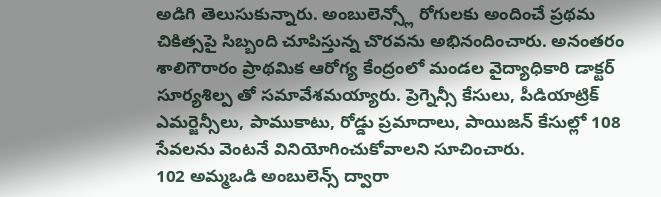అడిగి తెలుసుకున్నారు. అంబులెన్స్లో రోగులకు అందించే ప్రథమ చికిత్సపై సిబ్బంది చూపిస్తున్న చొరవను అభినందించారు. అనంతరం శాలిగౌరారం ప్రాథమిక ఆరోగ్య కేంద్రంలో మండల వైద్యాధికారి డాక్టర్ సూర్యశిల్ప తో సమావేశమయ్యారు. ప్రెగ్నెన్సీ కేసులు, పీడియాట్రిక్ ఎమర్జెన్సీలు, పాముకాటు, రోడ్డు ప్రమాదాలు, పాయిజన్ కేసుల్లో 108 సేవలను వెంటనే వినియోగించుకోవాలని సూచించారు.
102 అమ్మఒడి అంబులెన్స్ ద్వారా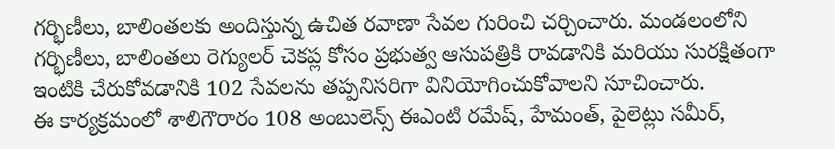గర్భిణీలు, బాలింతలకు అందిస్తున్న ఉచిత రవాణా సేవల గురించి చర్చించారు. మండలంలోని గర్భిణీలు, బాలింతలు రెగ్యులర్ చెకప్ల కోసం ప్రభుత్వ ఆసుపత్రికి రావడానికి మరియు సురక్షితంగా ఇంటికి చేరుకోవడానికి 102 సేవలను తప్పనిసరిగా వినియోగించుకోవాలని సూచించారు.
ఈ కార్యక్రమంలో శాలిగౌరారం 108 అంబులెన్స్ ఈఎంటి రమేష్, హేమంత్, పైలెట్లు సమీర్,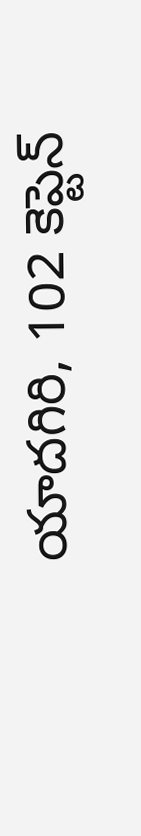యాదగిరి, 102 కెప్టెన్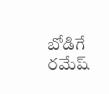బోడిగే రమేష్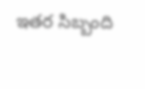ఇతర సిబ్బంది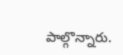పాల్గొన్నారు.